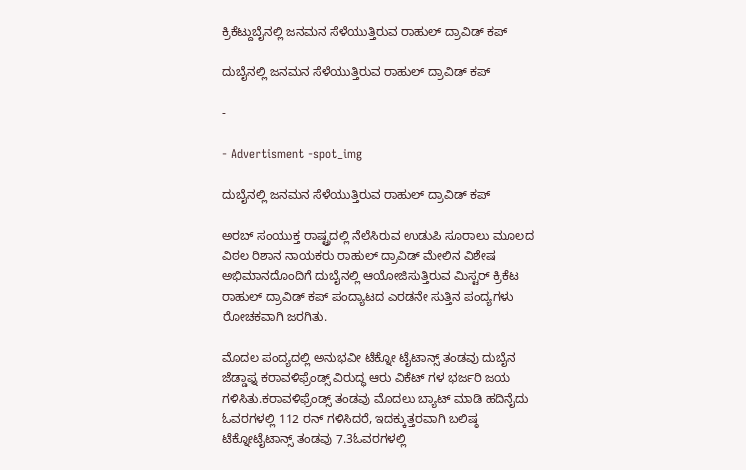ಕ್ರಿಕೆಟ್ದುಬೈನಲ್ಲಿ ಜನಮನ ಸೆಳೆಯುತ್ತಿರುವ ರಾಹುಲ್ ದ್ರಾವಿಡ್ ಕಪ್

ದುಬೈನಲ್ಲಿ ಜನಮನ ಸೆಳೆಯುತ್ತಿರುವ ರಾಹುಲ್ ದ್ರಾವಿಡ್ ಕಪ್

-

- Advertisment -spot_img

ದುಬೈನಲ್ಲಿ ಜನಮನ ಸೆಳೆಯುತ್ತಿರುವ ರಾಹುಲ್ ದ್ರಾವಿಡ್ ಕಪ್

ಅರಬ್ ಸಂಯುಕ್ತ ರಾಷ್ಟ್ರದಲ್ಲಿ ನೆಲೆಸಿರುವ ಉಡುಪಿ ಸೂರಾಲು ಮೂಲದ ವಿಠಲ ರಿಶಾನ ನಾಯಕರು ರಾಹುಲ್ ದ್ರಾವಿಡ್ ಮೇಲಿನ ವಿಶೇಷ ಅಭಿಮಾನದೊಂದಿಗೆ ದುಬೈನಲ್ಲಿ ಆಯೋಜಿಸುತ್ತಿರುವ ಮಿಸ್ಟರ್ ಕ್ರಿಕೆಟ ರಾಹುಲ್ ದ್ರಾವಿಡ್ ಕಪ್ ಪಂದ್ಯಾಟದ ಎರಡನೇ ಸುತ್ತಿನ ಪಂದ್ಯಗಳು ರೋಚಕವಾಗಿ ಜರಗಿತು.

ಮೊದಲ ಪಂದ್ಯದಲ್ಲಿ ಅನುಭವೀ ಟೆಕ್ನೋ ಟೈಟಾನ್ಸ್ ತಂಡವು ದುಬೈನ ಜೆಡ್ಡಾಫ್ನ ಕರಾವಳಿಫ್ರೆಂಡ್ಸ್ ವಿರುದ್ಧ ಆರು ವಿಕೆಟ್ ಗಳ ಭರ್ಜರಿ ಜಯ ಗಳಿಸಿತು.ಕರಾವಳಿಫ್ರೆಂಡ್ಸ್ ತಂಡವು ಮೊದಲು ಬ್ಯಾಟ್ ಮಾಡಿ ಹದಿನೈದು ಓವರಗಳಲ್ಲಿ 112 ರನ್ ಗಳಿಸಿದರೆ, ಇದಕ್ಕುತ್ತರವಾಗಿ ಬಲಿಷ್ಠ ಟೆಕ್ನೋಟೈಟಾನ್ಸ್ ತಂಡವು 7.3ಓವರಗಳಲ್ಲಿ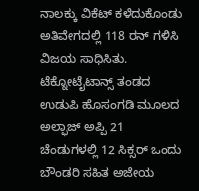ನಾಲಕ್ಕು ವಿಕೆಟ್ ಕಳೆದುಕೊಂಡು ಅತಿವೇಗದಲ್ಲಿ 118 ರನ್ ಗಳಿಸಿ ವಿಜಯ ಸಾಧಿಸಿತು. ಟೆಕ್ನೋಟೈಟಾನ್ಸ್ ತಂಡದ ಉಡುಪಿ ಹೊಸಂಗಡಿ ಮೂಲದ ಅಲ್ಫಾಜ್ ಅಪ್ಪಿ 21 ಚೆಂಡುಗಳಲ್ಲಿ 12 ಸಿಕ್ಸರ್ ಒಂದು ಬೌಂಡರಿ ಸಹಿತ ಅಜೇಯ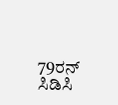79ರನ್ ಸಿಡಿಸಿ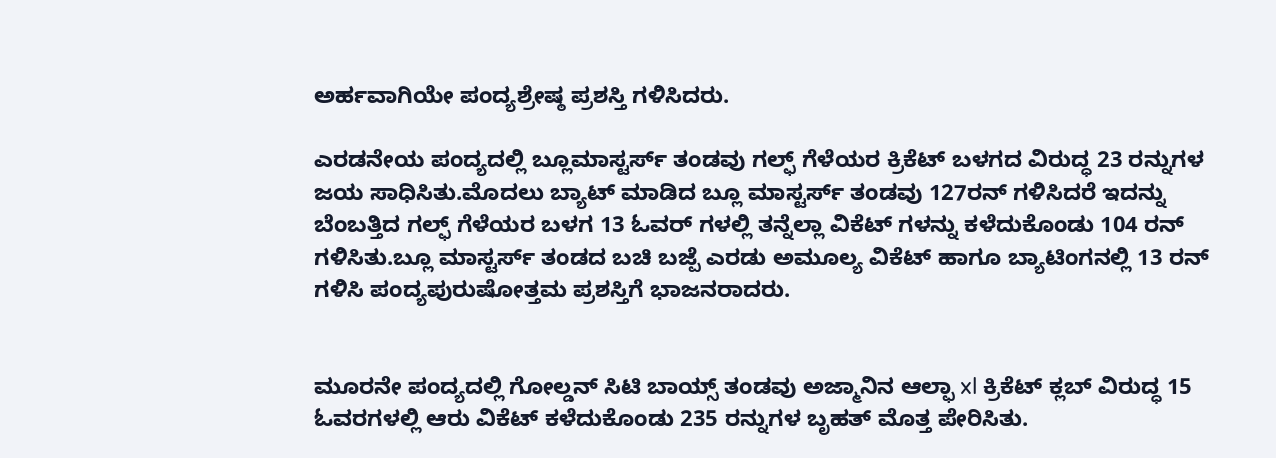ಅರ್ಹವಾಗಿಯೇ ಪಂದ್ಯಶ್ರೇಷ್ಠ ಪ್ರಶಸ್ತಿ ಗಳಿಸಿದರು.

ಎರಡನೇಯ ಪಂದ್ಯದಲ್ಲಿ ಬ್ಲೂಮಾಸ್ಟರ್ಸ್ ತಂಡವು ಗಲ್ಫ್ ಗೆಳೆಯರ ಕ್ರಿಕೆಟ್ ಬಳಗದ ವಿರುದ್ಧ 23 ರನ್ನುಗಳ ಜಯ ಸಾಧಿಸಿತು.ಮೊದಲು ಬ್ಯಾಟ್ ಮಾಡಿದ ಬ್ಲೂ ಮಾಸ್ಟರ್ಸ್ ತಂಡವು 127ರನ್ ಗಳಿಸಿದರೆ ಇದನ್ನು ಬೆಂಬತ್ತಿದ ಗಲ್ಫ್ ಗೆಳೆಯರ ಬಳಗ 13 ಓವರ್ ಗಳಲ್ಲಿ ತನ್ನೆಲ್ಲಾ ವಿಕೆಟ್ ಗಳನ್ನು ಕಳೆದುಕೊಂಡು 104 ರನ್ ಗಳಿಸಿತು.ಬ್ಲೂ ಮಾಸ್ಟರ್ಸ್ ತಂಡದ ಬಚಿ ಬಜ್ಪೆ ಎರಡು ಅಮೂಲ್ಯ ವಿಕೆಟ್ ಹಾಗೂ ಬ್ಯಾಟಿಂಗನಲ್ಲಿ 13 ರನ್ ಗಳಿಸಿ ಪಂದ್ಯಪುರುಷೋತ್ತಮ ಪ್ರಶಸ್ತಿಗೆ ಭಾಜನರಾದರು.


ಮೂರನೇ ಪಂದ್ಯದಲ್ಲಿ ಗೋಲ್ಡನ್ ಸಿಟಿ ಬಾಯ್ಸ್ ತಂಡವು ಅಜ್ಮಾನಿನ ಆಲ್ಫಾ xl ಕ್ರಿಕೆಟ್ ಕ್ಲಬ್ ವಿರುದ್ಧ 15 ಓವರಗಳಲ್ಲಿ ಆರು ವಿಕೆಟ್ ಕಳೆದುಕೊಂಡು 235 ರನ್ನುಗಳ ಬೃಹತ್ ಮೊತ್ತ ಪೇರಿಸಿತು.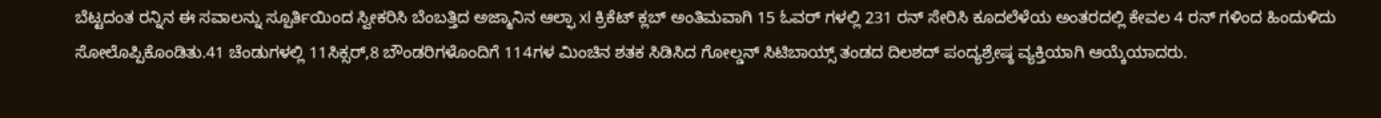ಬೆಟ್ಟದಂತ ರನ್ನಿನ ಈ ಸವಾಲನ್ನು ಸ್ಪೂರ್ತಿಯಿಂದ ಸ್ವೀಕರಿಸಿ ಬೆಂಬತ್ತಿದ ಅಜ್ಮಾನಿನ ಆಲ್ಫಾ xl ಕ್ರಿಕೆಟ್ ಕ್ಲಬ್ ಅಂತಿಮವಾಗಿ 15 ಓವರ್ ಗಳಲ್ಲಿ 231 ರನ್ ಸೇರಿಸಿ ಕೂದಲೆಳೆಯ ಅಂತರದಲ್ಲಿ ಕೇವಲ 4 ರನ್ ಗಳಿಂದ ಹಿಂದುಳಿದು ಸೋಲೊಪ್ಪಿಕೊಂಡಿತು.41 ಚೆಂಡುಗಳಲ್ಲಿ 11ಸಿಕ್ಸರ್,8 ಬೌಂಡರಿಗಳೊಂದಿಗೆ 114ಗಳ ಮಿಂಚಿನ ಶತಕ ಸಿಡಿಸಿದ ಗೋಲ್ಡನ್ ಸಿಟಿಬಾಯ್ಸ್ ತಂಡದ ದಿಲಶದ್ ಪಂದ್ಯಶ್ರೇಷ್ಠ ವ್ಯಕ್ತಿಯಾಗಿ ಆಯ್ಕೆಯಾದರು.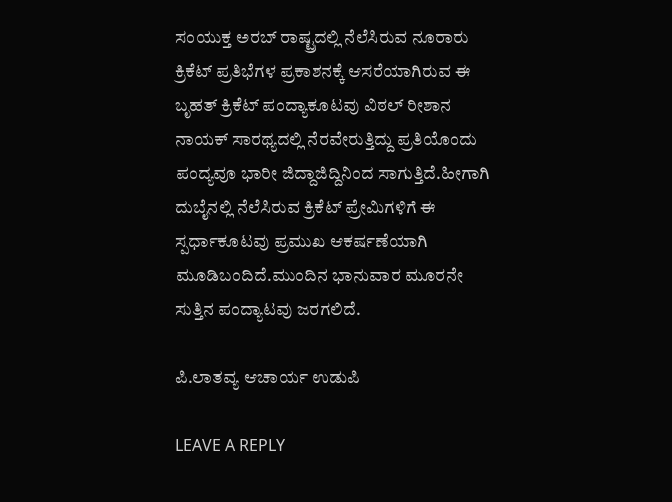ಸಂಯುಕ್ತ ಅರಬ್ ರಾಷ್ಟ್ರದಲ್ಲಿ ನೆಲೆಸಿರುವ ನೂರಾರು ಕ್ರಿಕೆಟ್ ಪ್ರತಿಭೆಗಳ ಪ್ರಕಾಶನಕ್ಕೆ ಆಸರೆಯಾಗಿರುವ ಈ ಬೃಹತ್ ಕ್ರಿಕೆಟ್ ಪಂದ್ಯಾಕೂಟವು ವಿಠಲ್ ರೀಶಾನ ನಾಯಕ್ ಸಾರಥ್ಯದಲ್ಲಿ ನೆರವೇರುತ್ತಿದ್ದು ಪ್ರತಿಯೊಂದು ಪಂದ್ಯವೂ ಭಾರೀ ಜಿದ್ದಾಜಿದ್ದಿನಿಂದ ಸಾಗುತ್ತಿದೆ.ಹೀಗಾಗಿ ದುಬೈನಲ್ಲಿ ನೆಲೆಸಿರುವ ಕ್ರಿಕೆಟ್ ಪ್ರೇಮಿಗಳಿಗೆ ಈ ಸ್ಪರ್ಧಾಕೂಟವು ಪ್ರಮುಖ ಆಕರ್ಷಣೆಯಾಗಿ ಮೂಡಿಬಂದಿದೆ.ಮುಂದಿನ ಭಾನುವಾರ ಮೂರನೇ ಸುತ್ತಿನ ಪಂದ್ಯಾಟವು ಜರಗಲಿದೆ.

ಪಿ‌.ಲಾತವ್ಯ ಆಚಾರ್ಯ ಉಡುಪಿ

LEAVE A REPLY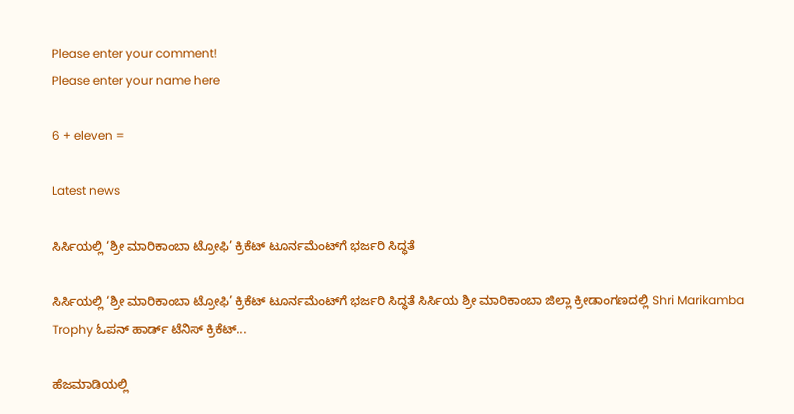Please enter your comment!
Please enter your name here

6 + eleven =

Latest news

ಸಿರ್ಸಿಯಲ್ಲಿ ‘ಶ್ರೀ ಮಾರಿಕಾಂಬಾ ಟ್ರೋಫಿ’ ಕ್ರಿಕೆಟ್ ಟೂರ್ನಮೆಂಟ್‌ಗೆ ಭರ್ಜರಿ ಸಿದ್ಧತೆ

ಸಿರ್ಸಿಯಲ್ಲಿ ‘ಶ್ರೀ ಮಾರಿಕಾಂಬಾ ಟ್ರೋಫಿ’ ಕ್ರಿಕೆಟ್ ಟೂರ್ನಮೆಂಟ್‌ಗೆ ಭರ್ಜರಿ ಸಿದ್ಧತೆ ಸಿರ್ಸಿಯ ಶ್ರೀ ಮಾರಿಕಾಂಬಾ ಜಿಲ್ಲಾ ಕ್ರೀಡಾಂಗಣದಲ್ಲಿ Shri Marikamba Trophy ಓಪನ್ ಹಾರ್ಡ್ ಟೆನಿಸ್ ಕ್ರಿಕೆಟ್...

ಹೆಜಮಾಡಿಯಲ್ಲಿ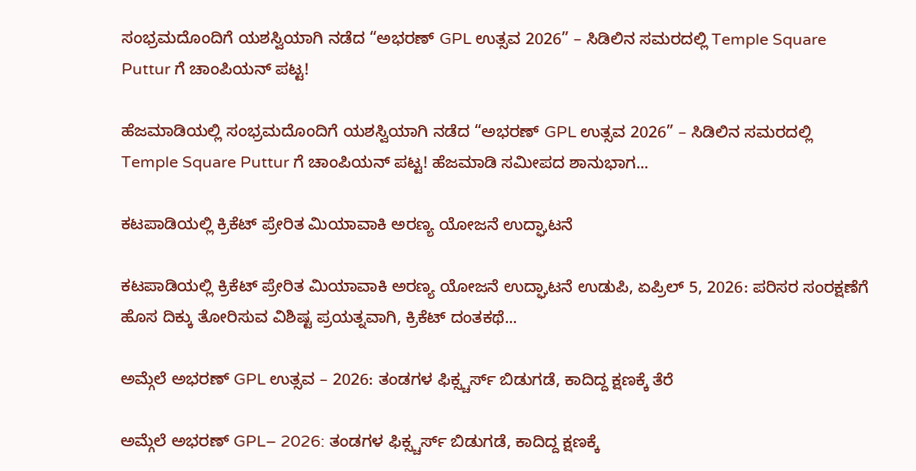ಸಂಭ್ರಮದೊಂದಿಗೆ ಯಶಸ್ವಿಯಾಗಿ ನಡೆದ “ಅಭರಣ್ GPL ಉತ್ಸವ 2026” – ಸಿಡಿಲಿನ ಸಮರದಲ್ಲಿ Temple Square Puttur ಗೆ ಚಾಂಪಿಯನ್ ಪಟ್ಟ!

ಹೆಜಮಾಡಿಯಲ್ಲಿ ಸಂಭ್ರಮದೊಂದಿಗೆ ಯಶಸ್ವಿಯಾಗಿ ನಡೆದ “ಅಭರಣ್ GPL ಉತ್ಸವ 2026” – ಸಿಡಿಲಿನ ಸಮರದಲ್ಲಿ Temple Square Puttur ಗೆ ಚಾಂಪಿಯನ್ ಪಟ್ಟ! ಹೆಜಮಾಡಿ ಸಮೀಪದ ಶಾನುಭಾಗ...

ಕಟಪಾಡಿಯಲ್ಲಿ ಕ್ರಿಕೆಟ್ ಪ್ರೇರಿತ ಮಿಯಾವಾಕಿ ಅರಣ್ಯ ಯೋಜನೆ ಉದ್ಘಾಟನೆ

ಕಟಪಾಡಿಯಲ್ಲಿ ಕ್ರಿಕೆಟ್ ಪ್ರೇರಿತ ಮಿಯಾವಾಕಿ ಅರಣ್ಯ ಯೋಜನೆ ಉದ್ಘಾಟನೆ ಉಡುಪಿ, ಏಪ್ರಿಲ್ 5, 2026: ಪರಿಸರ ಸಂರಕ್ಷಣೆಗೆ ಹೊಸ ದಿಕ್ಕು ತೋರಿಸುವ ವಿಶಿಷ್ಟ ಪ್ರಯತ್ನವಾಗಿ, ಕ್ರಿಕೆಟ್ ದಂತಕಥೆ...

ಅಮ್ಗೆಲೆ ಅಭರಣ್ GPL ಉತ್ಸವ – 2026: ತಂಡಗಳ ಫಿಕ್ಸ್ಚರ್ಸ್ ಬಿಡುಗಡೆ, ಕಾದಿದ್ದ ಕ್ಷಣಕ್ಕೆ ತೆರೆ

ಅಮ್ಗೆಲೆ ಅಭರಣ್ GPL– 2026: ತಂಡಗಳ ಫಿಕ್ಸ್ಚರ್ಸ್ ಬಿಡುಗಡೆ, ಕಾದಿದ್ದ ಕ್ಷಣಕ್ಕೆ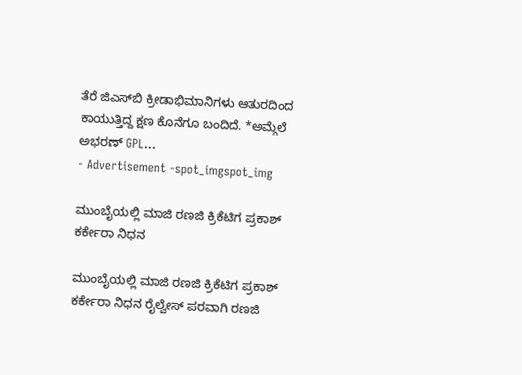ತೆರೆ ಜಿಎಸ್‌ಬಿ ಕ್ರೀಡಾಭಿಮಾನಿಗಳು ಆತುರದಿಂದ ಕಾಯುತ್ತಿದ್ದ ಕ್ಷಣ ಕೊನೆಗೂ ಬಂದಿದೆ. *ಅಮ್ಗೆಲೆ ಅಭರಣ್ GPL...
- Advertisement -spot_imgspot_img

ಮುಂಬೈಯಲ್ಲಿ ಮಾಜಿ ರಣಜಿ ಕ್ರಿಕೆಟಿಗ ಪ್ರಕಾಶ್ ಕರ್ಕೇರಾ ನಿಧನ

ಮುಂಬೈಯಲ್ಲಿ ಮಾಜಿ ರಣಜಿ ಕ್ರಿಕೆಟಿಗ ಪ್ರಕಾಶ್ ಕರ್ಕೇರಾ ನಿಧನ ರೈಲ್ವೇಸ್ ಪರವಾಗಿ ರಣಜಿ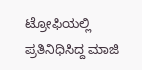ಟ್ರೋಫಿಯಲ್ಲಿ ಪ್ರತಿನಿಧಿಸಿದ್ದ ಮಾಜಿ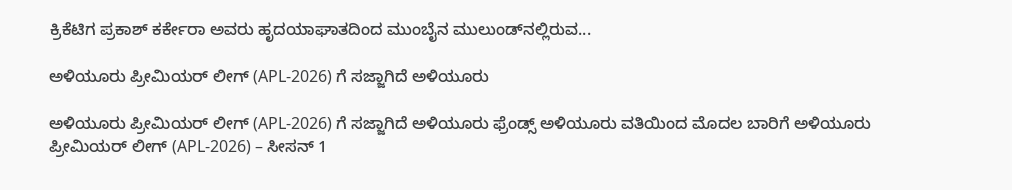ಕ್ರಿಕೆಟಿಗ ಪ್ರಕಾಶ್ ಕರ್ಕೇರಾ ಅವರು ಹೃದಯಾಘಾತದಿಂದ ಮುಂಬೈನ ಮುಲುಂಡ್‌ನಲ್ಲಿರುವ...

ಅಳಿಯೂರು ಪ್ರೀಮಿಯರ್ ಲೀಗ್ (APL-2026) ಗೆ ಸಜ್ಜಾಗಿದೆ ಅಳಿಯೂರು

ಅಳಿಯೂರು ಪ್ರೀಮಿಯರ್ ಲೀಗ್ (APL-2026) ಗೆ ಸಜ್ಜಾಗಿದೆ ಅಳಿಯೂರು ಫ್ರೆಂಡ್ಸ್ ಅಳಿಯೂರು ವತಿಯಿಂದ ಮೊದಲ ಬಾರಿಗೆ ಅಳಿಯೂರು ಪ್ರೀಮಿಯರ್ ಲೀಗ್ (APL-2026) – ಸೀಸನ್ 1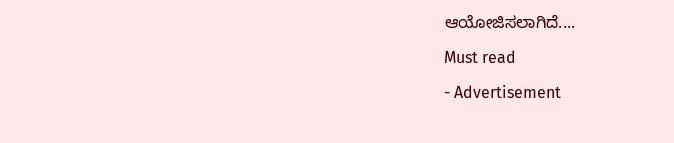ಆಯೋಜಿಸಲಾಗಿದೆ....

Must read

- Advertisement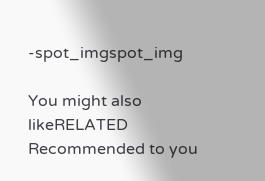-spot_imgspot_img

You might also likeRELATED
Recommended to you